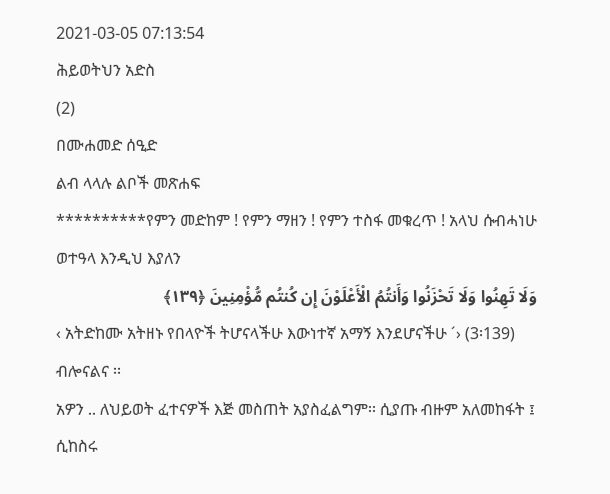2021-03-05 07:13:54
ሕይወትህን አድስ
(2)
በሙሐመድ ሰዒድ
ልብ ላላሉ ልቦች መጽሐፍ
**********የምን መድከም ! የምን ማዘን ! የምን ተስፋ መቁረጥ ! አላህ ሱብሓነሁ ወተዓላ እንዲህ እያለን
وَلَا تَهِنُوا وَلَا تَحْزَنُوا وَأَنتُمُ الْأَعْلَوْنَ إِن كُنتُم مُّؤْمِنِينَ ﴿١٣٩﴾
‹ አትድከሙ አትዘኑ የበላዮች ትሆናላችሁ እውነተኛ አማኝ እንደሆናችሁ ´› (3፡139) ብሎናልና ፡፡
አዎን .. ለህይወት ፈተናዎች እጅ መስጠት አያስፈልግም፡፡ ሲያጡ ብዙም አለመከፋት ፤ ሲከስሩ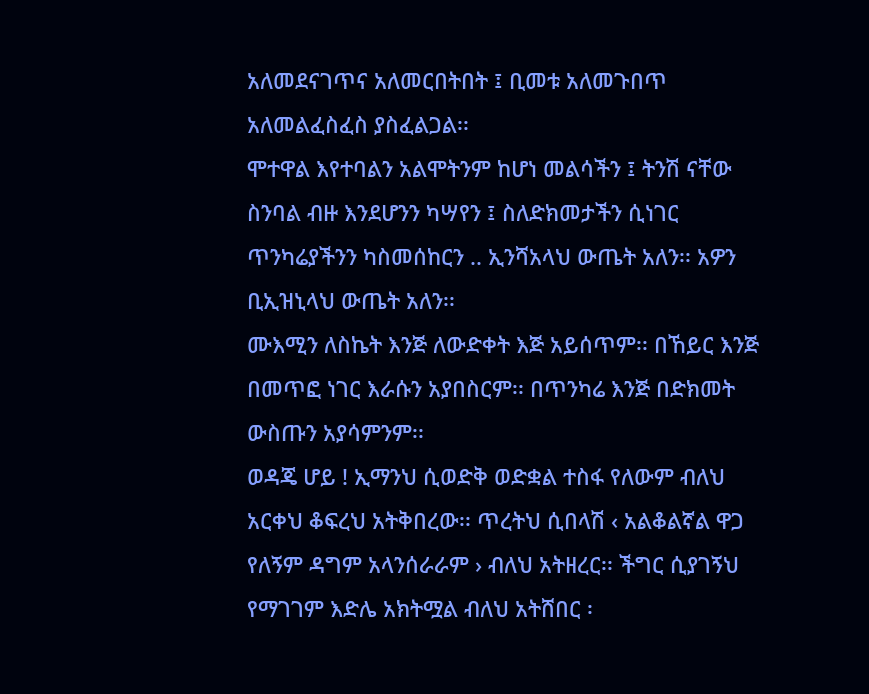አለመደናገጥና አለመርበትበት ፤ ቢመቱ አለመጉበጥ አለመልፈስፈስ ያስፈልጋል፡፡
ሞተዋል እየተባልን አልሞትንም ከሆነ መልሳችን ፤ ትንሽ ናቸው ስንባል ብዙ እንደሆንን ካሣየን ፤ ስለድክመታችን ሲነገር ጥንካሬያችንን ካስመሰከርን .. ኢንሻአላህ ውጤት አለን፡፡ አዎን ቢኢዝኒላህ ውጤት አለን፡፡
ሙእሚን ለስኬት እንጅ ለውድቀት እጅ አይሰጥም፡፡ በኸይር እንጅ በመጥፎ ነገር እራሱን አያበስርም፡፡ በጥንካሬ እንጅ በድክመት ውስጡን አያሳምንም፡፡
ወዳጄ ሆይ ! ኢማንህ ሲወድቅ ወድቋል ተስፋ የለውም ብለህ አርቀህ ቆፍረህ አትቅበረው፡፡ ጥረትህ ሲበላሽ ‹ አልቆልኛል ዋጋ የለኝም ዳግም አላንሰራራም › ብለህ አትዘረር፡፡ ችግር ሲያገኝህ የማገገም እድሌ አክትሟል ብለህ አትሸበር ፡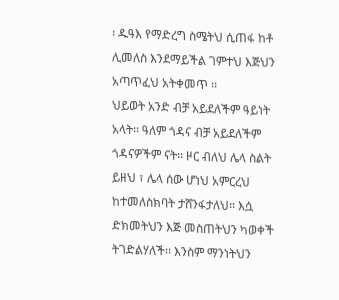፡ ዱዓእ የማድረግ ስሜትህ ሲጠፋ ከቶ ሊመለስ እንደማይችል ገምተህ እጅህን አጣጥፈህ አትቀመጥ ፡፡
ህይወት አንድ ብቻ አይደለችም ዓይነት አላት፡፡ ዓለም ጎዳና ብቻ አይደለችም ጎዳናዎችም ናት፡፡ ዞር ብለህ ሌላ ስልት ይዘህ ፣ ሌላ ሰው ሆነህ አምርረህ ከተመለስክባት ታሸንፋታለህ፡፡ እሷ ድክመትህን እጅ መስጠትህን ካወቀች ትገድልሃለች፡፡ እንስም ማንነትህን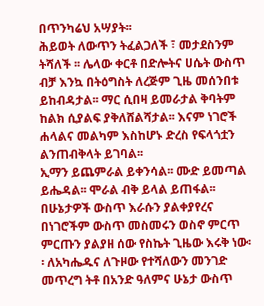በጥንካሬህ አሣያት፡፡
ሕይወት ለውጥን ትፈልጋለች ፣ መታደስንም ትሻለች ፡፡ ሌላው ቀርቶ በድሎትና ሀሴት ውስጥ ብቻ እንኳ በትዕግስት ለረጅም ጊዜ መሰንበቱ ይከብዳታል፡፡ ማር ሲበዛ ይመራታል ቅባትም ከልክ ሲያልፍ ያቅለሸልሻታል፡፡ እናም ነገሮች ሐላልና መልካም እስከሆኑ ድረስ የፍላጎቷን ልንጠብቅላት ይገባል፡፡
ኢማን ይጨምራል ይቀንሳል፡፡ ሙድ ይመጣል ይሔዳል፡፡ ሞራል ብቅ ይላል ይጠፋል፡፡ በሁኔታዎች ውስጥ እራሱን ያልቀያየረና በነገሮችም ውስጥ መስመሩን ወስኖ ምርጥ ምርጡን ያልያዘ ሰው የስኬት ጊዜው እሩቅ ነው፡፡ ለአካሔዱና ለጉዞው የተሻለውን መንገድ መጥረግ ትቶ በአንድ ዓለምና ሁኔታ ውስጥ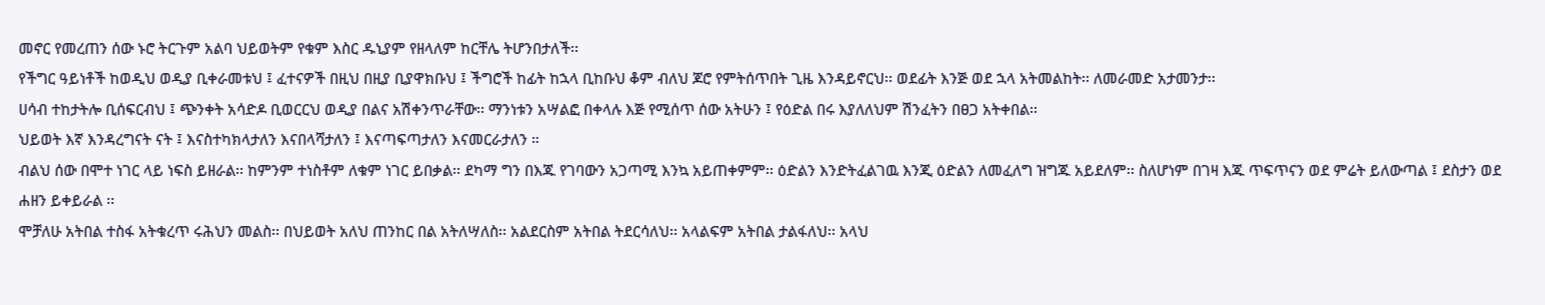መኖር የመረጠን ሰው ኑሮ ትርጉም አልባ ህይወትም የቁም እስር ዱኒያም የዘላለም ከርቸሌ ትሆንበታለች፡፡
የችግር ዓይነቶች ከወዲህ ወዲያ ቢቀራመቱህ ፤ ፈተናዎች በዚህ በዚያ ቢያዋክቡህ ፤ ችግሮች ከፊት ከኋላ ቢከቡህ ቆም ብለህ ጆሮ የምትሰጥበት ጊዜ እንዳይኖርህ፡፡ ወደፊት እንጅ ወደ ኋላ አትመልከት፡፡ ለመራመድ አታመንታ፡፡
ሀሳብ ተከታትሎ ቢሰፍርብህ ፤ ጭንቀት አሳድዶ ቢወርርህ ወዲያ በልና አሽቀንጥራቸው፡፡ ማንነቱን አሣልፎ በቀላሉ እጅ የሚሰጥ ሰው አትሁን ፤ የዕድል በሩ እያለለህም ሽንፈትን በፀጋ አትቀበል፡፡
ህይወት እኛ እንዳረግናት ናት ፤ እናስተካክላታለን እናበላሻታለን ፤ እናጣፍጣታለን እናመርራታለን ።
ብልህ ሰው በሞተ ነገር ላይ ነፍስ ይዘራል፡፡ ከምንም ተነስቶም ለቁም ነገር ይበቃል፡፡ ደካማ ግን በእጁ የገባውን አጋጣሚ እንኳ አይጠቀምም፡፡ ዕድልን እንድትፈልገዉ እንጂ ዕድልን ለመፈለግ ዝግጁ አይደለም፡፡ ስለሆነም በገዛ እጁ ጥፍጥናን ወደ ምሬት ይለውጣል ፤ ደስታን ወደ ሐዘን ይቀይራል ፡፡
ሞቻለሁ አትበል ተስፋ አትቁረጥ ሩሕህን መልስ፡፡ በህይወት አለህ ጠንከር በል አትለሣለስ፡፡ አልደርስም አትበል ትደርሳለህ፡፡ አላልፍም አትበል ታልፋለህ፡፡ አላህ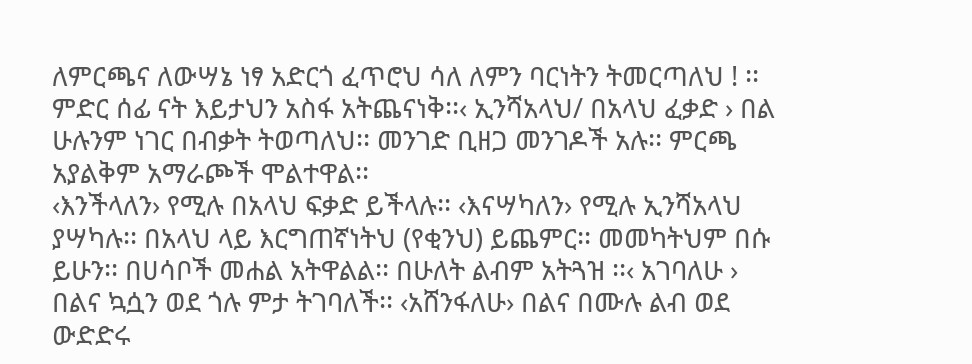ለምርጫና ለውሣኔ ነፃ አድርጎ ፈጥሮህ ሳለ ለምን ባርነትን ትመርጣለህ ! ፡፡
ምድር ሰፊ ናት እይታህን አስፋ አትጨናነቅ፡፡‹ ኢንሻአላህ/ በአላህ ፈቃድ › በል ሁሉንም ነገር በብቃት ትወጣለህ፡፡ መንገድ ቢዘጋ መንገዶች አሉ፡፡ ምርጫ አያልቅም አማራጮች ሞልተዋል፡፡
‹እንችላለን› የሚሉ በአላህ ፍቃድ ይችላሉ፡፡ ‹እናሣካለን› የሚሉ ኢንሻአላህ ያሣካሉ፡፡ በአላህ ላይ እርግጠኛነትህ (የቂንህ) ይጨምር፡፡ መመካትህም በሱ ይሁን፡፡ በሀሳቦች መሐል አትዋልል፡፡ በሁለት ልብም አትጓዝ ፡፡‹ አገባለሁ › በልና ኳሷን ወደ ጎሉ ምታ ትገባለች፡፡ ‹አሸንፋለሁ› በልና በሙሉ ልብ ወደ ውድድሩ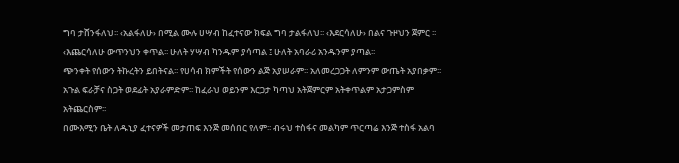ግባ ታሸንፋለህ፡፡ ‹አልፋለሁ› በሚል ሙሉ ሀሣብ ከፈተናው ክፍል ግባ ታልፋለህ፡፡ ‹እደርሳለሁ› በልና ጉዞህን ጀምር ፡፡ ‹እጨርሳለሁ ውጥንህን ቀጥል፡፡ ሁለት ሃሣብ ካንዱም ያሳጣል ፤ ሁለት አባራሪ አንዱንም ያጣል፡፡
ጭንቀት የሰውን ትኩረትን ይበትናል፡፡ የሀሳብ ክምችት የሰውን ልጅ አያሠራም፡፡ አለመረጋጋት ለምንም ውጤት አያበቃም፡፡ አጉል ፍራቻና ስጋት ወደፊት አያራምድም፡፡ ከፈራህ ወይንም እርጋታ ካጣህ አትጀምርም አትቀጥልም አታጋምስም አትጨርስም፡፡
በሙእሚን ቤት ለዱኒያ ፈተናዎች መታጠፍ እንጅ መሰበር የለም፡፡ ብሩህ ተስፋና መልካም ጥርጣሬ እንጅ ተስፋ አልባ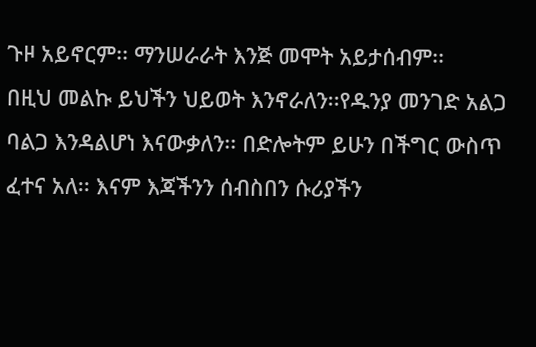ጉዞ አይኖርም፡፡ ማንሠራራት እንጅ መሞት አይታሰብም፡፡
በዚህ መልኩ ይህችን ህይወት እንኖራለን፡፡የዱንያ መንገድ አልጋ ባልጋ እንዳልሆነ እናውቃለን፡፡ በድሎትም ይሁን በችግር ውስጥ ፈተና አለ፡፡ እናም እጃችንን ሰብስበን ሱሪያችን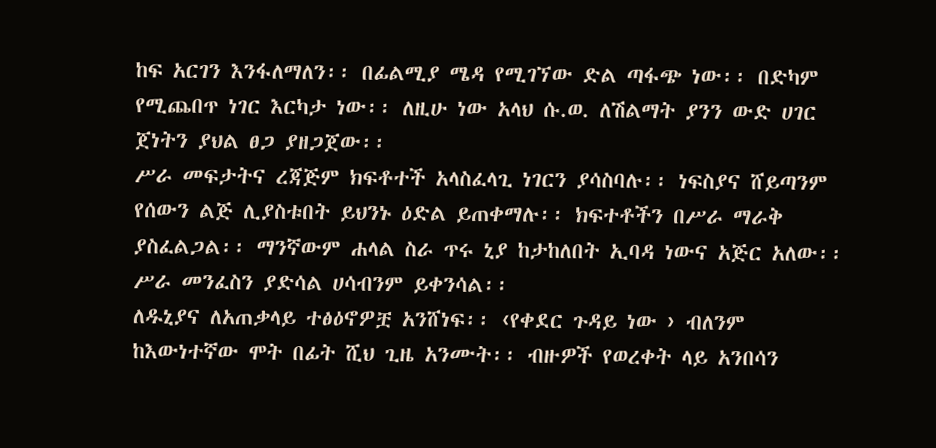ከፍ አርገን እንፋለማለን፡፡ በፊልሚያ ሜዳ የሚገኘው ድል ጣፋጭ ነው፡፡ በድካም የሚጨበጥ ነገር እርካታ ነው፡፡ ለዚሁ ነው አላህ ሱ.ወ. ለሽልማት ያንን ውድ ሀገር ጀነትን ያህል ፀጋ ያዘጋጀው፡፡
ሥራ መፍታትና ረጃጅም ክፍቶተች አላስፈላጊ ነገርን ያሳስባሉ፡፡ ነፍስያና ሸይጣንም የሰውን ልጅ ሊያስቱበት ይህንኑ ዕድል ይጠቀማሉ፡፡ ክፍተቶችን በሥራ ማራቅ ያስፈልጋል፡፡ ማንኛውም ሐላል ስራ ጥሩ ኒያ ከታከለበት ኢባዳ ነውና አጅር አለው፡፡ ሥራ መንፈስን ያድሳል ሀሳብንም ይቀንሳል፡፡
ለዱኒያና ለአጠቃላይ ተፅዕኖዎቿ አንሸነፍ፡፡ ‹የቀደር ጉዳይ ነው › ብለንም ከእውነተኛው ሞት በፊት ሺህ ጊዜ አንሙት፡፡ ብዙዎች የወረቀት ላይ አንበሳን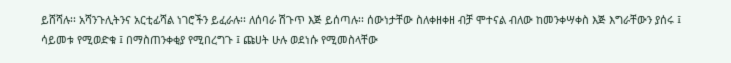ይሸሻሉ፡፡ አሻንጉሊትንና አርቲፊሻል ነገሮችን ይፈራሉ፡፡ ለሰባራ ሽጉጥ እጅ ይሰጣሉ፡፡ ሰውነታቸው ስለቀዘቀዘ ብቻ ሞተናል ብለው ከመንቀሣቀስ እጅ እግራቸውን ያሰሩ ፤ ሳይመቱ የሚወድቁ ፤ በማስጠንቀቂያ የሚበረግጉ ፤ ጩሀት ሁሉ ወደነሱ የሚመስላቸው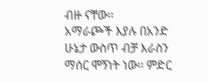ብዙ ናቸው፡፡
አማራጮች እያሉ በአንድ ሁኔታ ውስጥ ብቻ እራስን ማሰር ሞኝነት ነው፡፡ ምድር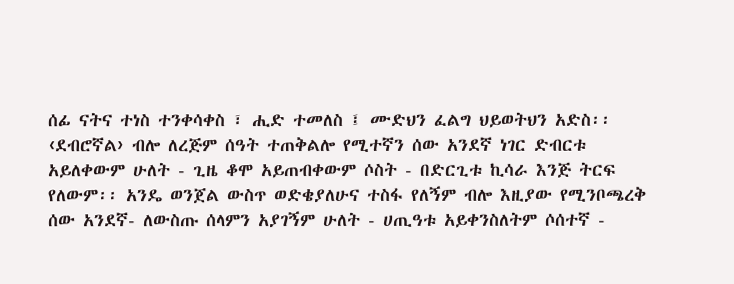ሰፊ ናትና ተነስ ተንቀሳቀስ ፣ ሒድ ተመለስ ፤ ሙድህን ፈልግ ህይወትህን አድስ፡፡
‹ደብሮኛል› ብሎ ለረጅም ሰዓት ተጠቅልሎ የሚተኛን ሰው አንደኛ ነገር ድብርቱ አይለቀውም ሁለት - ጊዜ ቆሞ አይጠብቀውም ሶስት - በድርጊቱ ኪሳራ እንጅ ትርፍ የለውም፡፡ አንዴ ወንጀል ውስጥ ወድቄያለሁና ተስፋ የለኝም ብሎ እዚያው የሚንቦጫረቅ ሰው አንደኛ- ለውስጡ ሰላምን አያገኝም ሁለት - ሀጢዓቱ አይቀንስለትም ሶሰተኛ -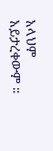አላህም አይታረቀውም ፡፡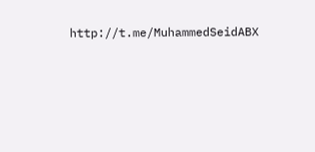http://t.me/MuhammedSeidABX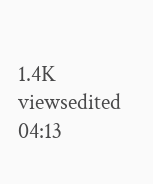1.4K viewsedited 04:13